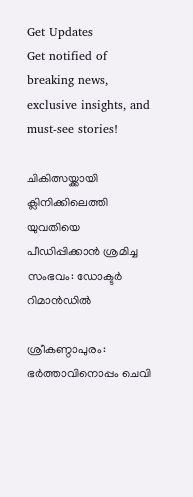Get Updates
Get notified of breaking news, exclusive insights, and must-see stories!

ചികിത്സയ്ക്കായി ക്ലിനിക്കിലെത്തി യുവതിയെ പീഡിപ്പിക്കാൻ ശ്രമിച്ച സംഭവം: ഡോക്ടർ റിമാൻഡിൽ

ശ്രീകണ്ഠാപുരം: ഭർത്താവിനൊപ്പം ചെവി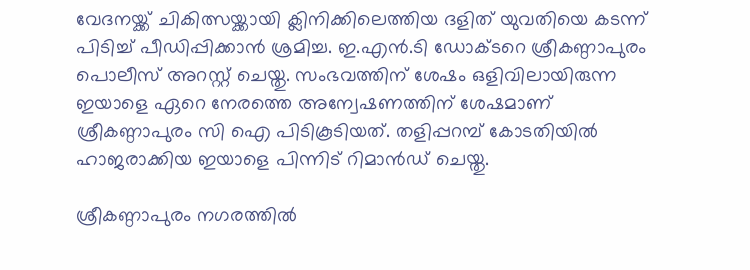വേദനയ്ക്ക് ചികിത്സയ്ക്കായി ക്ലിനിക്കിലെത്തിയ ദളിത് യുവതിയെ കടന്ന് പിടിച്ച്‌ പീഡിപ്പിക്കാന്‍ ശ്രമിച്ച. ഇ.എൻ.ടി ഡോക്ടറെ ശ്രീകണ്ഠാപുരം പൊലീസ് അറസ്റ്റ് ചെയ്തു. സംഭവത്തിന് ശേഷം ഒളിവിലായിരുന്ന ഇയാളെ ഏറെ നേരത്തെ അന്വേഷണത്തിന് ശേഷമാണ് ശ്രീകണ്ഠാപുരം സി ഐ പിടികൂടിയത്. തളിപ്പറമ്പ് കോടതിയിൽ ഹാജരാക്കിയ ഇയാളെ പിന്നിട് റിമാൻഡ് ചെയ്തു.

ശ്രീകണ്ഠാപുരം നഗരത്തിൽ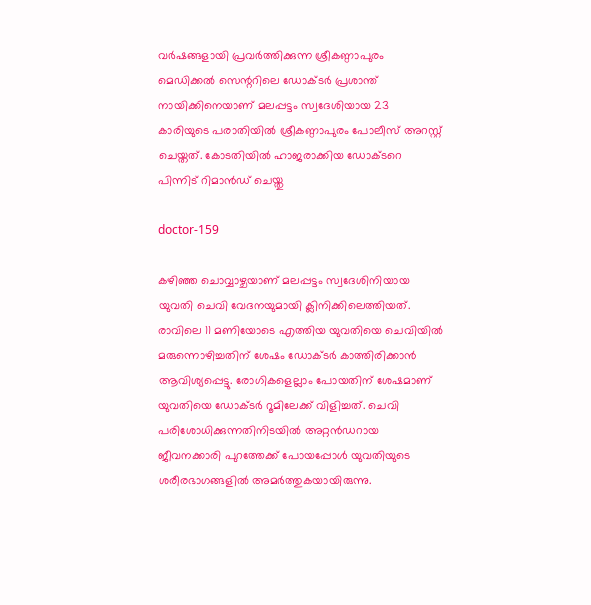വർഷങ്ങളായി പ്രവർത്തിക്കുന്ന ശ്രീകണ്ഠാപുരം മെഡിക്കല്‍ സെന്ററിലെ ഡോക്ടര്‍ പ്രശാന്ത് നായിക്കിനെയാണ് മലപ്പട്ടം സ്വദേശിയായ 23 കാരിയുടെ പരാതിയില്‍ ശ്രീകണ്ഠാപുരം പോലീസ് അറസ്റ്റ് ചെയ്തത്. കോടതിയിൽ ഹാജരാക്കിയ ഡോക്ടറെ പിന്നിട് റിമാൻഡ് ചെയ്തു

doctor-159

കഴിഞ്ഞ ചൊവ്വാഴ്ചയാണ് മലപ്പട്ടം സ്വദേശിനിയായ യുവതി ചെവി വേദനയുമായി ക്ലിനിക്കിലെത്തിയത്. രാവിലെ 11 മണിയോടെ എത്തിയ യുവതിയെ ചെവിയില്‍ മരുന്നൊഴിച്ചതിന് ശേഷം ഡോക്ടര്‍ കാത്തിരിക്കാന്‍ ആവിശ്യപ്പെട്ടു. രോഗികളെല്ലാം പോയതിന് ശേഷമാണ് യുവതിയെ ഡോക്ടര്‍ റൂമിലേക്ക് വിളിച്ചത്. ചെവി പരിശോധിക്കുന്നതിനിടയില്‍ അറ്റന്‍ഡറായ ജീവനക്കാരി പുറത്തേക്ക് പോയപ്പോള്‍ യുവതിയുടെ ശരീരഭാഗങ്ങളില്‍ അമര്‍ത്തുകയായിരുന്നു.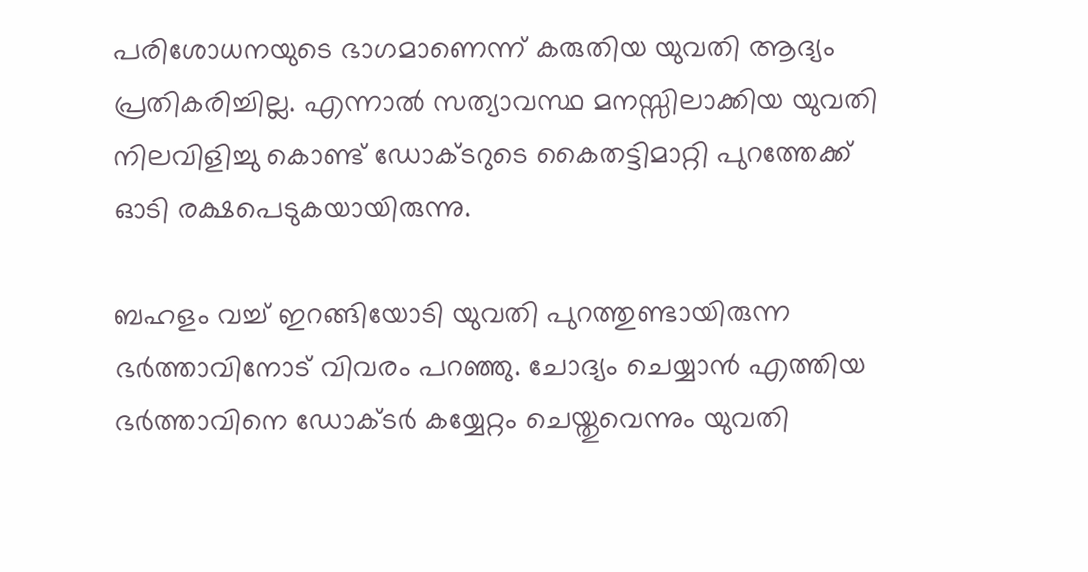പരിശോധനയുടെ ഭാഗമാണെന്ന് കരുതിയ യുവതി ആദ്യം പ്രതികരിച്ചില്ല. എന്നാല്‍ സത്യാവസ്ഥ മനസ്സിലാക്കിയ യുവതി നിലവിളിച്ചു കൊണ്ട് ഡോക്ടറുടെ കൈതട്ടിമാറ്റി പുറത്തേക്ക് ഓടി രക്ഷപെടുകയായിരുന്നു.

ബഹളം വച്ച്‌ ഇറങ്ങിയോടി യുവതി പുറത്തുണ്ടായിരുന്ന ഭര്‍ത്താവിനോട് വിവരം പറഞ്ഞു. ചോദ്യം ചെയ്യാന്‍ എത്തിയ ഭര്‍ത്താവിനെ ഡോക്ടര്‍ കയ്യേറ്റം ചെയ്തുവെന്നും യുവതി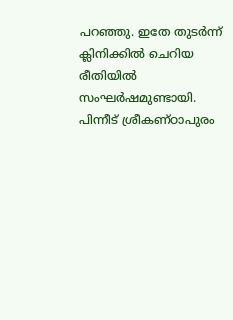പറഞ്ഞു. ഇതേ തുടര്‍ന്ന് ക്ലിനിക്കില്‍ ചെറിയ രീതിയില്‍ സംഘര്‍ഷമുണ്ടായി. പിന്നീട് ശ്രീകണ്ഠാപുരം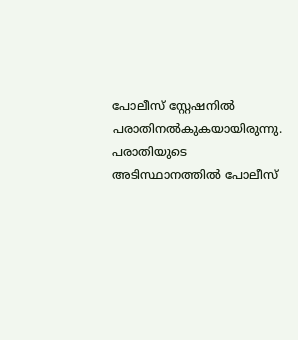പോലീസ് സ്റ്റേഷനില്‍ പരാതിനല്‍കുകയായിരുന്നു. പരാതിയുടെ അടിസ്ഥാനത്തില്‍ പോലീസ്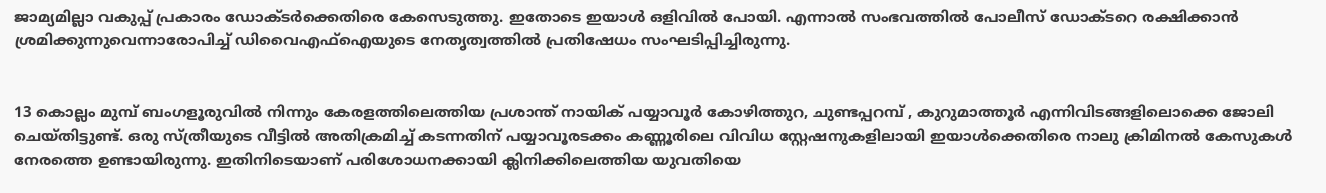ജാമ്യമില്ലാ വകുപ്പ് പ്രകാരം ഡോക്ടര്‍ക്കെതിരെ കേസെടുത്തു. ഇതോടെ ഇയാള്‍ ഒളിവില്‍ പോയി. എന്നാല്‍ സംഭവത്തില്‍ പോലീസ് ഡോക്ടറെ രക്ഷിക്കാന്‍ ശ്രമിക്കുന്നുവെന്നാരോപിച്ച്‌ ഡിവൈഎഫ്‌ഐയുടെ നേതൃത്വത്തില്‍ പ്രതിഷേധം സംഘടിപ്പിച്ചിരുന്നു.


13 കൊല്ലം മുമ്പ് ബംഗളൂരുവില്‍ നിന്നും കേരളത്തിലെത്തിയ പ്രശാന്ത് നായിക് പയ്യാവൂര്‍ കോഴിത്തുറ, ചുണ്ടപ്പറമ്പ് , കുറുമാത്തൂര്‍ എന്നിവിടങ്ങളിലൊക്കെ ജോലി ചെയ്തിട്ടുണ്ട്. ഒരു സ്ത്രീയുടെ വീട്ടില്‍ അതിക്രമിച്ച്‌ കടന്നതിന് പയ്യാവൂരടക്കം കണ്ണൂരിലെ വിവിധ സ്റ്റേഷനുകളിലായി ഇയാള്‍ക്കെതിരെ നാലു ക്രിമിനല്‍ കേസുകള്‍ നേരത്തെ ഉണ്ടായിരുന്നു. ഇതിനിടെയാണ് പരിശോധനക്കായി ക്ലിനിക്കിലെത്തിയ യുവതിയെ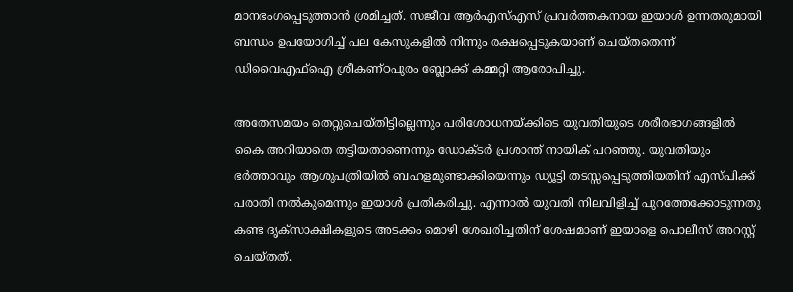മാനഭംഗപ്പെടുത്താന്‍ ശ്രമിച്ചത്. സജീവ ആര്‍എസ്‌എസ് പ്രവര്‍ത്തകനായ ഇയാള്‍ ഉന്നതരുമായി ബന്ധം ഉപയോഗിച്ച്‌ പല കേസുകളില്‍ നിന്നും രക്ഷപ്പെടുകയാണ് ചെയ്തതെന്ന് ഡിവൈഎഫ്‌ഐ ശ്രീകണ്ഠപുരം ബ്ലോക്ക് കമ്മറ്റി ആരോപിച്ചു.

അതേസമയം തെറ്റുചെയ്തിട്ടില്ലെന്നും പരിശോധനയ്ക്കിടെ യുവതിയുടെ ശരീരഭാഗങ്ങളില്‍ കൈ അറിയാതെ തട്ടിയതാണെന്നും ഡോക്ടര്‍ പ്രശാന്ത് നായിക് പറഞ്ഞു. യുവതിയും ഭര്‍ത്താവും ആശുപത്രിയില്‍ ബഹളമുണ്ടാക്കിയെന്നും ഡ്യൂട്ടി തടസ്സപ്പെടുത്തിയതിന് എസ്‌പിക്ക് പരാതി നല്‍കുമെന്നും ഇയാള്‍ പ്രതികരിച്ചു. എന്നാല്‍ യുവതി നിലവിളിച്ച്‌ പുറത്തേക്കോടുന്നതു കണ്ട ദൃക്സാക്ഷികളുടെ അടക്കം മൊഴി ശേഖരിച്ചതിന് ശേഷമാണ് ഇയാളെ പൊലീസ് അറസ്റ്റ് ചെയ്തത്.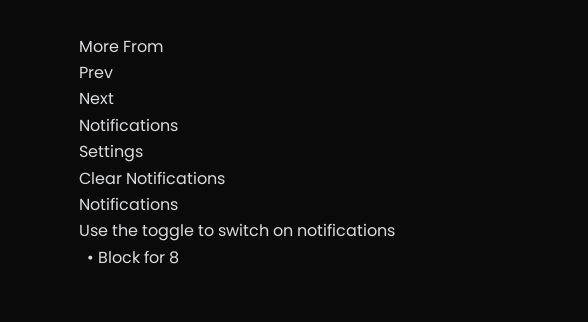More From
Prev
Next
Notifications
Settings
Clear Notifications
Notifications
Use the toggle to switch on notifications
  • Block for 8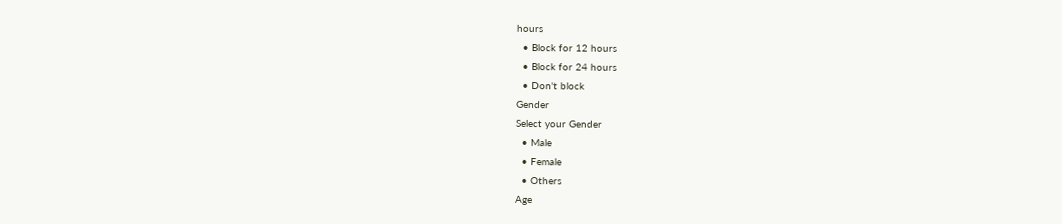hours
  • Block for 12 hours
  • Block for 24 hours
  • Don't block
Gender
Select your Gender
  • Male
  • Female
  • Others
Age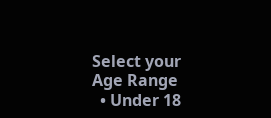Select your Age Range
  • Under 18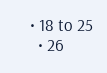• 18 to 25
  • 26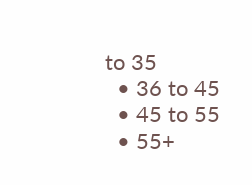to 35
  • 36 to 45
  • 45 to 55
  • 55+